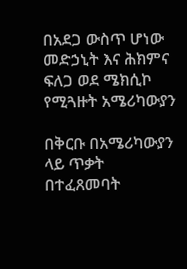በአደጋ ውስጥ ሆነው መድኃኒት እና ሕክምና ፍለጋ ወደ ሜክሲኮ የሚጓዙት አሜሪካውያን

በቅርቡ በአሜሪካውያን ላይ ጥቃት በተፈጸመባት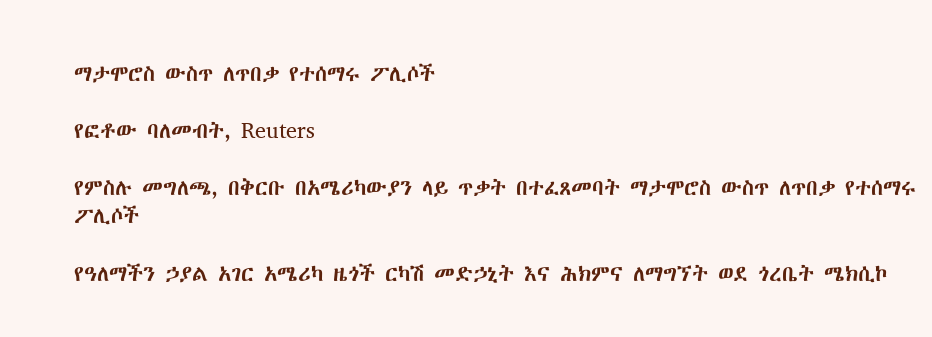ማታሞሮስ ውስጥ ለጥበቃ የተሰማሩ ፖሊሶች

የፎቶው ባለመብት, Reuters

የምስሉ መግለጫ, በቅርቡ በአሜሪካውያን ላይ ጥቃት በተፈጸመባት ማታሞሮስ ውስጥ ለጥበቃ የተሰማሩ ፖሊሶች

የዓለማችን ኃያል አገር አሜሪካ ዜጎች ርካሽ መድኃኒት እና ሕክምና ለማግኘት ወደ ጎረቤት ሜክሲኮ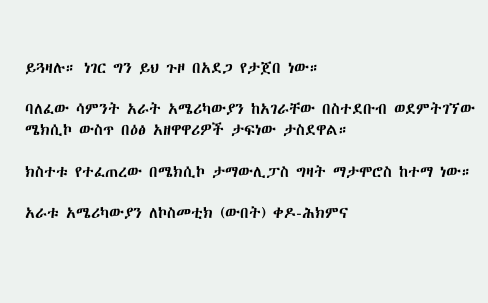ይጓዛሉ። ነገር ግን ይህ ጉዞ በአደጋ የታጀበ ነው።

ባለፈው ሳምንት አራት አሜሪካውያን ከአገራቸው በስተደቡብ ወደምትገኘው ሜክሲኮ ውስጥ በዕፅ አዘዋዋሪዎች ታፍነው ታስደዋል።

ክስተቱ የተፈጠረው በሜክሲኮ ታማውሊፓስ ግዛት ማታሞሮስ ከተማ ነው።

አራቱ አሜሪካውያን ለኮስመቲክ (ውበት) ቀዶ-ሕክምና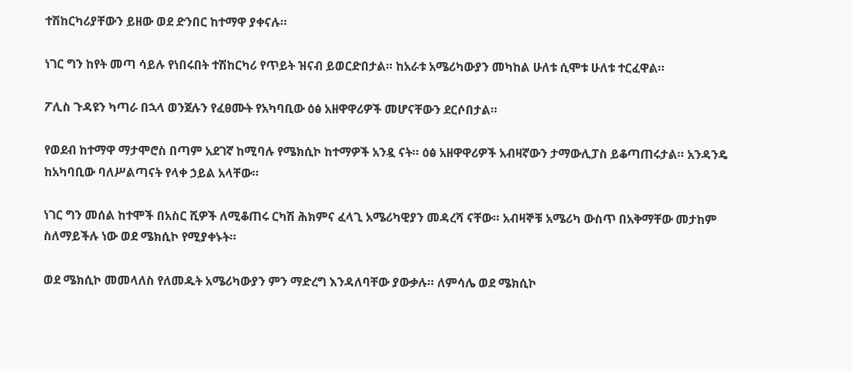ተሽከርካሪያቸውን ይዘው ወደ ድንበር ከተማዋ ያቀናሉ።

ነገር ግን ከየት መጣ ሳይሉ የነበሩበት ተሽከርካሪ የጥይት ዝናብ ይወርድበታል። ከአራቱ አሜሪካውያን መካከል ሁለቱ ሲሞቱ ሁለቱ ተርፈዋል።

ፖሊስ ጉዳዩን ካጣራ በኋላ ወንጀሉን የፈፀሙት የአካባቢው ዕፅ አዘዋዋሪዎች መሆናቸውን ደርሶበታል።

የወደብ ከተማዋ ማታሞሮስ በጣም አደገኛ ከሚባሉ የሜክሲኮ ከተማዎች አንዷ ናት። ዕፅ አዘዋዋሪዎች አብዛኛውን ታማውሊፓስ ይቆጣጠሩታል። አንዳንዴ ከአካባቢው ባለሥልጣናት የላቀ ኃይል አላቸው።

ነገር ግን መሰል ከተሞች በአስር ሺዎች ለሚቆጠሩ ርካሽ ሕክምና ፈላጊ አሜሪካዊያን መዳረሻ ናቸው። አብዛኞቹ አሜሪካ ውስጥ በአቅማቸው መታከም ስለማይችሉ ነው ወደ ሜክሲኮ የሚያቀኑት።

ወደ ሜክሲኮ መመላለስ የለመዱት አሜሪካውያን ምን ማድረግ እንዳለባቸው ያውቃሉ። ለምሳሌ ወደ ሜክሲኮ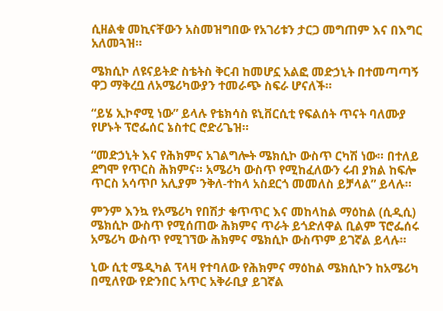ሲዘልቁ መኪናቸውን አስመዝግበው የአገሪቱን ታርጋ መግጠም እና በእግር አለመጓዝ።

ሜክሲኮ ለዩናይትድ ስቴትስ ቅርብ ከመሆኗ አልፎ መድኃኒት በተመጣጣኝ ዋጋ ማቅረቧ ለአሜሪካውያን ተመራጭ ስፍራ ሆናለች።

“ይሄ ኢኮኖሚ ነው” ይላሉ የቴክሳስ ዩኒቨርሲቲ የፍልሰት ጥናት ባለሙያ የሆኑት ፕሮፌሰር ኔስተር ሮድሪጌዝ።

“መድኃኒት እና የሕክምና አገልግሎት ሜክሲኮ ውስጥ ርካሽ ነው። በተለይ ደግሞ የጥርስ ሕክምና። አሜሪካ ውስጥ የሚከፈለውን ሩብ ያክል ከፍሎ ጥርስ አሳጥቦ አሊያም ንቅለ-ተከላ አስደርጎ መመለስ ይቻላል” ይላሉ።

ምንም እንኳ የአሜሪካ የበሽታ ቁጥጥር እና መከላከል ማዕከል (ሲዲሲ) ሜክሲኮ ውስጥ የሚሰጠው ሕክምና ጥራት ይጎድለዋል ቢልም ፕሮፌሰሩ አሜሪካ ውስጥ የሚገኘው ሕክምና ሜክሲኮ ውስጥም ይገኛል ይላሉ።

ኒው ሲቲ ሜዲካል ፕላዛ የተባለው የሕክምና ማዕከል ሜክሲኮን ከአሜሪካ በሚለየው የድንበር አጥር አቅራቢያ ይገኛል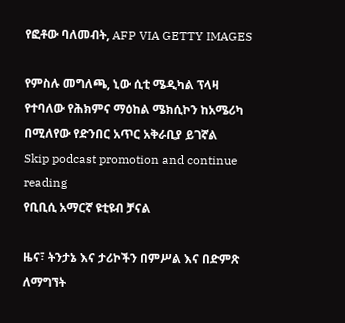የፎቶው ባለመብት, AFP VIA GETTY IMAGES

የምስሉ መግለጫ, ኒው ሲቲ ሜዲካል ፕላዛ የተባለው የሕክምና ማዕከል ሜክሲኮን ከአሜሪካ በሚለየው የድንበር አጥር አቅራቢያ ይገኛል
Skip podcast promotion and continue reading
የቢቢሲ አማርኛ ዩቲዩብ ቻናል

ዜና፣ ትንታኔ እና ታሪኮችን በምሥል እና በድምጽ ለማግኘት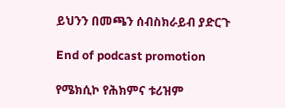ይህንን በመጫን ሰብስክራይብ ያድርጉ

End of podcast promotion

የሜክሲኮ የሕክምና ቱሪዝም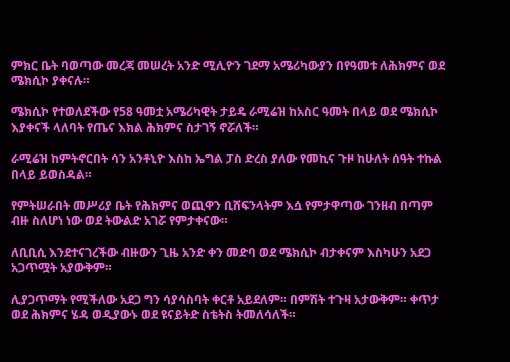ምክር ቤት ባወጣው መረጃ መሠረት አንድ ሚሊዮን ገደማ አሜሪካውያን በየዓመቱ ለሕክምና ወደ ሜክሲኮ ያቀናሉ።

ሜክሲኮ የተወለደችው የ58 ዓመቷ አሜሪካዊት ታይዴ ራሚሬዝ ከአስር ዓመት በላይ ወደ ሜክሲኮ እያቀናች ላለባት የጤና እክል ሕክምና ስታገኝ ኖሯለች።

ራሚሬዝ ከምትኖርበት ሳን አንቶኒዮ እስከ ኤግል ፓስ ድረስ ያለው የመኪና ጉዞ ከሁለት ሰዓት ተኩል በላይ ይወስዳል።

የምትሠራበት መሥሪያ ቤት የሕክምና ወጪዋን ቢሸፍንላትም እሷ የምታዋጣው ገንዘብ በጣም ብዙ ስለሆነ ነው ወደ ትውልድ አገሯ የምታቀናው።

ለቢቢሲ እንደተናገረችው ብዙውን ጊዜ አንድ ቀን መድባ ወደ ሜክሲኮ ብታቀናም እስካሁን አደጋ አጋጥሟት አያውቅም።

ሊያጋጥማት የሚችለው አደጋ ግን ሳያሳስባት ቀርቶ አይደለም። በምሽት ተጉዛ አታውቅም። ቀጥታ ወደ ሕክምና ሄዳ ወዲያውኑ ወደ ዩናይትድ ስቴትስ ትመለሳለች።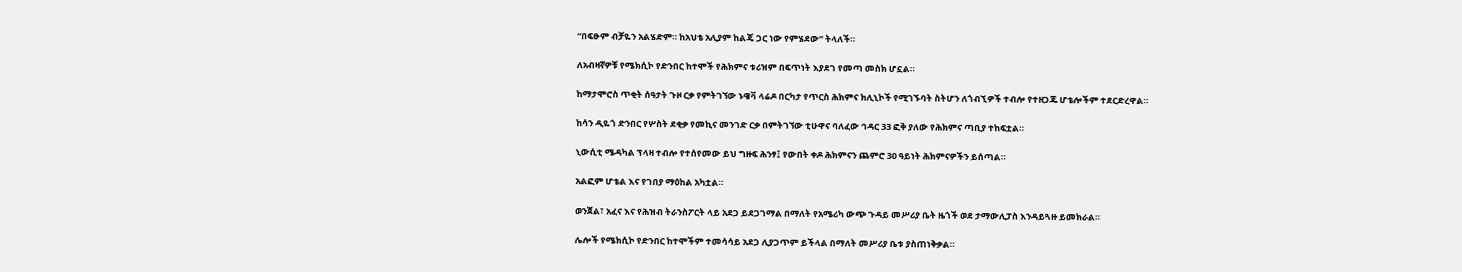“በፍፁም ብቻዬን አልሄድም። ከአህቴ አሊያም ከልጄ ጋር ነው የምሄደው” ትላለች።

ለአብዛኛዎቹ የሜክሲኮ የድንበር ከተሞች የሕክምና ቱሪዝም በፍጥነት እያደገ የመጣ መስክ ሆኗል።

ከማታሞሮስ ጥቂት ሰዓታት ጉዞ ርቃ የምትገኘው ኑዌቫ ላሬዶ በርካታ የጥርስ ሕክምና ክሊኒኮች የሚገኙባት ስትሆን ለጎብኚዎች ተብሎ የተዘጋጁ ሆቴሎችም ተደርድረዋል።

ከሳን ዲዬጎ ድንበር የሦስት ደቂቃ የመኪና መንገድ ርቃ በምትገኘው ቲሁዋና ባለፈው ኅዳር 33 ፎቅ ያለው የሕክምና ጣቢያ ተከፍቷል።

ኒውሲቲ ሜዳካል ፕላዛ ተብሎ የተሰየመው ይህ ግዙፍ ሕንፃ፤ የውበት ቀዶ ሕክምናን ጨምሮ 30 ዓይነት ሕክምናዎችን ይሰጣል።

አልፎም ሆቴል እና የገበያ ማዕከል አካቷል።

ወንጀል፣ አፈና እና የሕዝብ ትራንስፖርት ላይ አደጋ ይደጋገማል በማለት የአሜሪካ ውጭ ጉዳይ መሥሪያ ቤት ዜጎች ወደ ታማውሊፓስ እንዳይጓዙ ይመክራል።

ሌሎች የሜክሲኮ የድንበር ከተሞችም ተመሳሳይ አደጋ ሊያጋጥም ይችላል በማለት መሥሪያ ቤቱ ያስጠነቅቃል።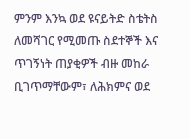ምንም እንኳ ወደ ዩናይትድ ስቴትስ ለመሻገር የሚመጡ ስደተኞች እና ጥገኝነት ጠያቂዎች ብዙ መከራ ቢገጥማቸውም፣ ለሕክምና ወደ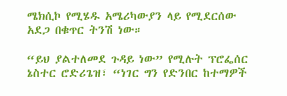ሜክሲኮ የሚሄዱ አሜሪካውያን ላይ የሚደርሰው አደጋ በቁጥር ትንሽ ነው።

“ይህ ያልተለመደ ጉዳይ ነው” የሚሉት ፕሮፌሰር ኔስተር ሮድሪጌዝ፣ “ነገር ግን የድንበር ከተማዎች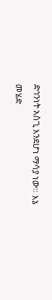ድኅንነት አስጊ እንደሆነ ማሳያ ነው። እኔ መሄድ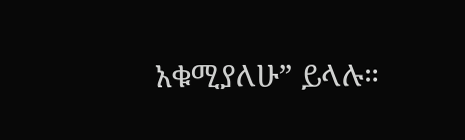አቁሚያለሁ” ይላሉ።